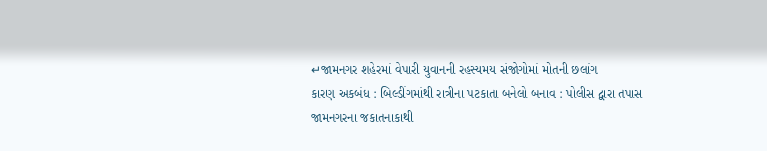↵જામનગર શહેરમાં વેપારી યુવાનની રહસ્યમય સંજોગોમાં મોતની છલાંગ
કારણ અકબંધ : બિલ્ડીંગમાંથી રાત્રીના પટકાતા બનેલો બનાવ : પોલીસ દ્વારા તપાસ
જામનગરના જકાતનાકાથી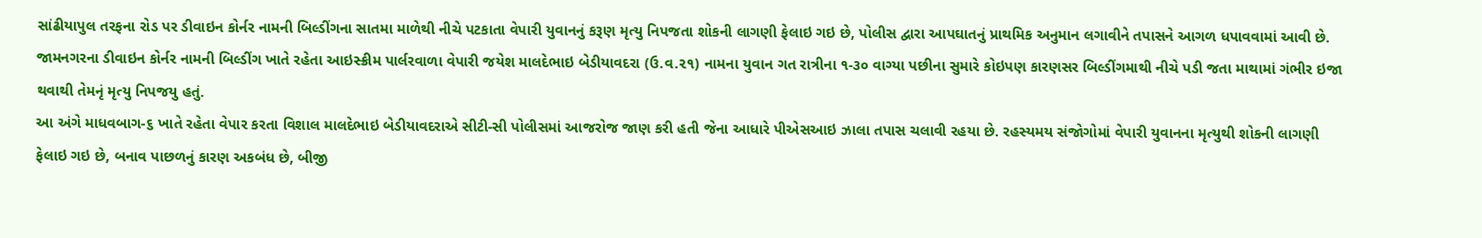સાંઢીયાપુલ તરફના રોડ પર ડીવાઇન કોર્નર નામની બિલ્ડીંગના સાતમા માળેથી નીચે પટકાતા વેપારી યુવાનનું કરૂણ મૃત્યુ નિપજતા શોકની લાગણી ફેલાઇ ગઇ છે, પોલીસ દ્વારા આપઘાતનું પ્રાથમિક અનુમાન લગાવીને તપાસને આગળ ધપાવવામાં આવી છે.
જામનગરના ડીવાઇન કોર્નર નામની બિલ્ડીંગ ખાતે રહેતા આઇસ્ક્રીમ પાર્લરવાળા વેપારી જયેશ માલદેભાઇ બેડીયાવદરા (ઉ.વ.૨૧) નામના યુવાન ગત રાત્રીના ૧-૩૦ વાગ્યા પછીના સુમારે કોઇપણ કારણસર બિલ્ડીંગમાથી નીચે પડી જતા માથામાં ગંભીર ઇજા થવાથી તેમનૃં મૃત્યુ નિપજયુ હતું.
આ અંગે માધવબાગ-૬ ખાતે રહેતા વેપાર કરતા વિશાલ માલદેભાઇ બેડીયાવદરાએ સીટી-સી પોલીસમાં આજરોજ જાણ કરી હતી જેના આધારે પીએસઆઇ ઝાલા તપાસ ચલાવી રહયા છે. રહસ્યમય સંજોગોમાં વેપારી યુવાનના મૃત્યુથી શોકની લાગણી ફેલાઇ ગઇ છે, બનાવ પાછળનું કારણ અકબંધ છે, બીજી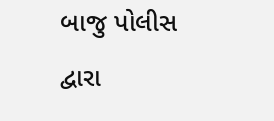બાજુ પોલીસ દ્વારા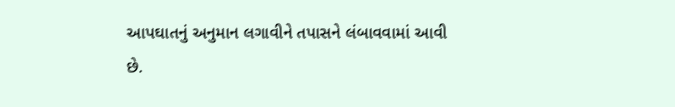આપઘાતનું અનુમાન લગાવીને તપાસને લંબાવવામાં આવી છે.